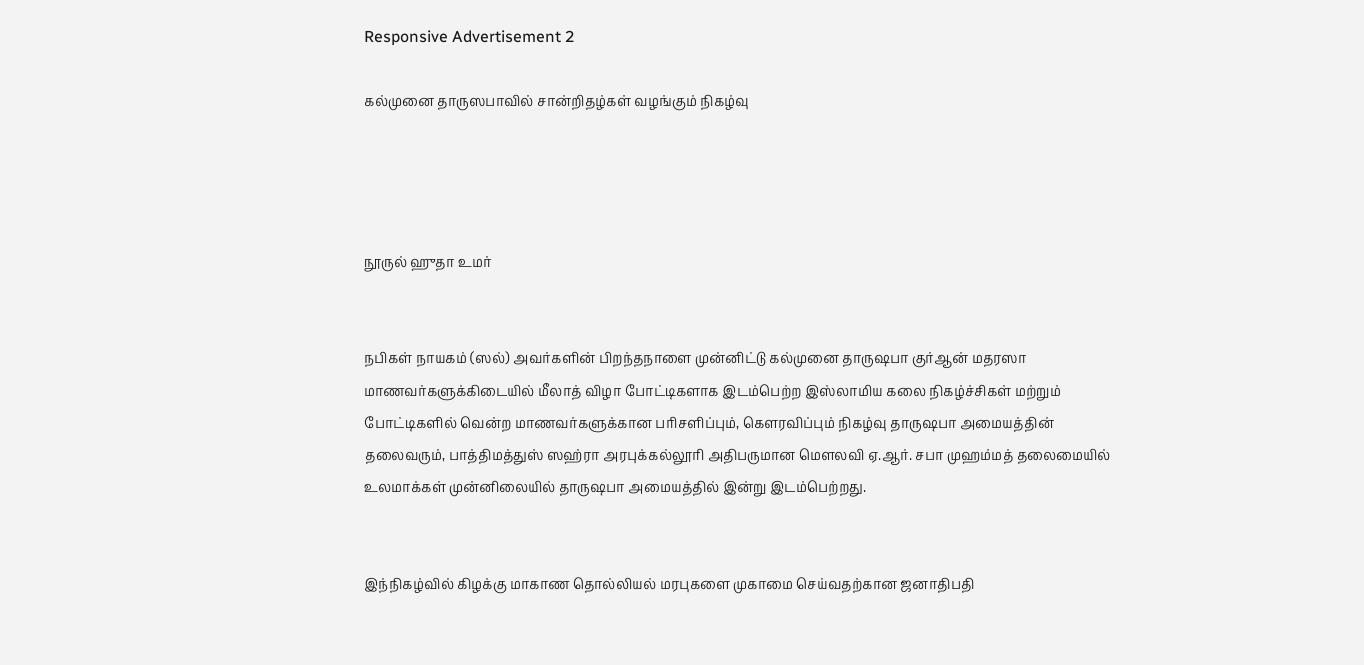Responsive Advertisement 2

கல்முனை தாருஸபாவில் சான்றிதழ்கள் வழங்கும் நிகழ்வு




நூருல் ஹுதா உமர்


நபிகள் நாயகம் (ஸல்) அவர்களின் பிறந்தநாளை முன்னிட்டு கல்முனை தாருஷபா குர்ஆன் மதரஸா மாணவர்களுக்கிடையில் மீலாத் விழா போட்டிகளாக இடம்பெற்ற இஸ்லாமிய கலை நிகழ்ச்சிகள் மற்றும் போட்டிகளில் வென்ற மாணவர்களுக்கான பரிசளிப்பும், கௌரவிப்பும் நிகழ்வு தாருஷபா அமையத்தின் தலைவரும், பாத்திமத்துஸ் ஸஹ்ரா அரபுக்கல்லூரி அதிபருமான மௌலவி ஏ.ஆர். சபா முஹம்மத் தலைமையில் உலமாக்கள் முன்னிலையில் தாருஷபா அமையத்தில் இன்று இடம்பெற்றது.


இந்நிகழ்வில் கிழக்கு மாகாண தொல்லியல் மரபுகளை முகாமை செய்வதற்கான ஜனாதிபதி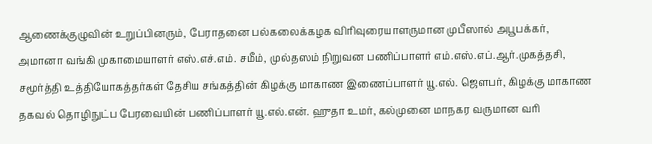ஆணைக்குழுவின் உறுப்பினரும், பேராதனை பல்கலைக்கழக விரிவுரையாளருமான முபீஸால் அபூபக்கர், அமானா வங்கி முகாமையாளர் எஸ்.எச்.எம். சமீம், முல்தஸம் நிறுவன பணிப்பாளர் எம்.எஸ்.எப்.ஆர்.முகத்தசி, சமூர்த்தி உத்தியோகத்தர்கள் தேசிய சங்கத்தின் கிழக்கு மாகாண இணைப்பாளர் யூ.எல். ஜௌபர், கிழக்கு மாகாண தகவல் தொழிநுட்ப பேரவையின் பணிப்பாளர் யூ.எல்.என். ஹுதா உமர், கல்முனை மாநகர வருமான வரி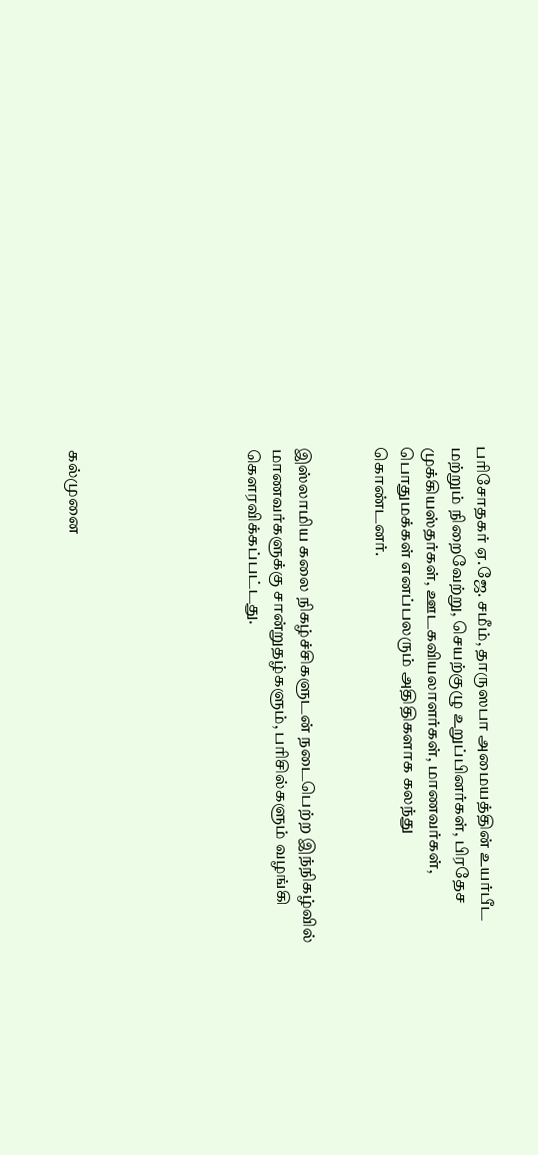பரிசோதகர் ஏ.ஜே. சமீம், தாருஸபா அமையத்தின் உயர்பீட மற்றும் நிறைவேற்று, செயற்குழு உறுப்பினர்கள், பிரதேச முக்கியஸ்தர்கள், ஊடகவியலாளர்கள், மாணவர்கள், பொதுமக்கள் எனப்பலரும் அதிதிகளாக கலந்து கொண்டனர்.


இஸ்லாமிய கலை நிகழ்ச்சிகளுடன் நடைபெற்ற இந்நிகழ்வில் மாணவர்களுக்கு சான்றுதழ்களும், பரிசில்களும் வழங்கி கௌரவிக்கப்பட்டது.






கல்முனை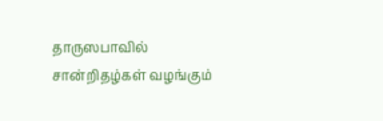தாருஸபாவில் சான்றிதழ்கள் வழங்கும்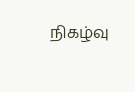நிகழ்வு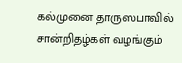கல்முனை தாருஸபாவில் சான்றிதழ்கள் வழங்கும்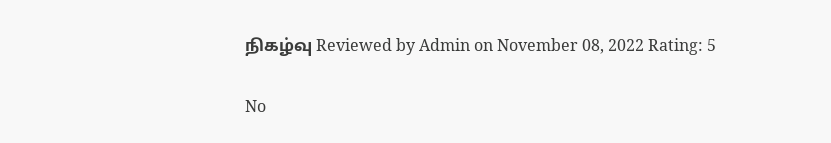நிகழ்வு Reviewed by Admin on November 08, 2022 Rating: 5

No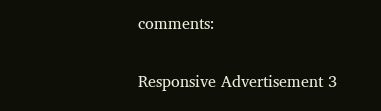comments:

Responsive Advertisement 3